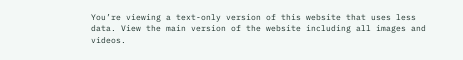You’re viewing a text-only version of this website that uses less data. View the main version of the website including all images and videos.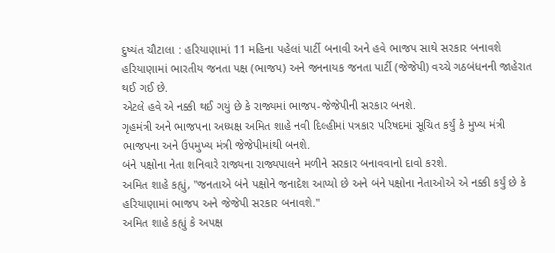દુષ્યંત ચૌટાલા : હરિયાણામાં 11 મહિના પહેલાં પાર્ટી બનાવી અને હવે ભાજપ સાથે સરકાર બનાવશે
હરિયાણામાં ભારતીય જનતા પક્ષ (ભાજપ) અને જનનાયક જનતા પાર્ટી (જેજેપી) વચ્ચે ગઠબંધનની જાહેરાત થઈ ગઈ છે.
એટલે હવે એ નક્કી થઈ ગયું છે કે રાજ્યમાં ભાજપ-જેજેપીની સરકાર બનશે.
ગૃહમંત્રી અને ભાજપના અધ્યક્ષ અમિત શાહે નવી દિલ્હીમાં પત્રકાર પરિષદમાં સૂચિત કર્યું કે મુખ્ય મંત્રી ભાજપના અને ઉપમુખ્ય મંત્રી જેજેપીમાંથી બનશે.
બંને પક્ષોના નેતા શનિવારે રાજ્યના રાજ્યપાલને મળીને સરકાર બનાવવાનો દાવો કરશે.
અમિત શાહે કહ્યું, "જનતાએ બંને પક્ષોને જનાદેશ આપ્યો છે અને બંને પક્ષોના નેતાઓએ એ નક્કી કર્યું છે કે હરિયાણામાં ભાજપ અને જેજેપી સરકાર બનાવશે."
અમિત શાહે કહ્યું કે અપક્ષ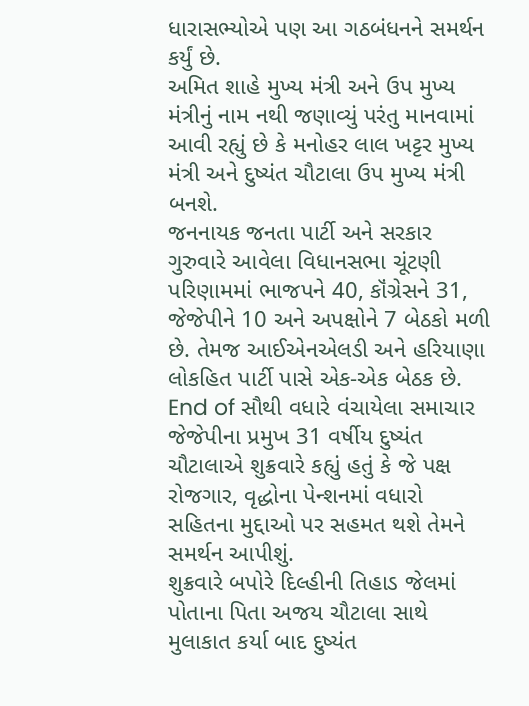ધારાસભ્યોએ પણ આ ગઠબંધનને સમર્થન કર્યું છે.
અમિત શાહે મુખ્ય મંત્રી અને ઉપ મુખ્ય મંત્રીનું નામ નથી જણાવ્યું પરંતુ માનવામાં આવી રહ્યું છે કે મનોહર લાલ ખટ્ટર મુખ્ય મંત્રી અને દુષ્યંત ચૌટાલા ઉપ મુખ્ય મંત્રી બનશે.
જનનાયક જનતા પાર્ટી અને સરકાર
ગુરુવારે આવેલા વિધાનસભા ચૂંટણી પરિણામમાં ભાજપને 40, કૉંગ્રેસને 31, જેજેપીને 10 અને અપક્ષોને 7 બેઠકો મળી છે. તેમજ આઈએનએલડી અને હરિયાણા લોકહિત પાર્ટી પાસે એક-એક બેઠક છે.
End of સૌથી વધારે વંચાયેલા સમાચાર
જેજેપીના પ્રમુખ 31 વર્ષીય દુષ્યંત ચૌટાલાએ શુક્રવારે કહ્યું હતું કે જે પક્ષ રોજગાર, વૃદ્ધોના પેન્શનમાં વધારો સહિતના મુદ્દાઓ પર સહમત થશે તેમને સમર્થન આપીશું.
શુક્રવારે બપોરે દિલ્હીની તિહાડ જેલમાં પોતાના પિતા અજય ચૌટાલા સાથે મુલાકાત કર્યા બાદ દુષ્યંત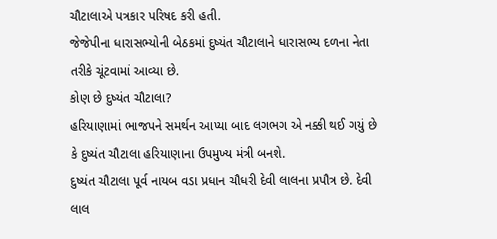ચૌટાલાએ પત્રકાર પરિષદ કરી હતી.
જેજેપીના ધારાસભ્યોની બેઠકમાં દુષ્યંત ચૌટાલાને ધારાસભ્ય દળના નેતા તરીકે ચૂંટવામાં આવ્યા છે.
કોણ છે દુષ્યંત ચૌટાલા?
હરિયાણામાં ભાજપને સમર્થન આપ્યા બાદ લગભગ એ નક્કી થઈ ગયું છે કે દુષ્યંત ચૌટાલા હરિયાણાના ઉપમુખ્ય મંત્રી બનશે.
દુષ્યંત ચૌટાલા પૂર્વ નાયબ વડા પ્રધાન ચૌધરી દેવી લાલના પ્રપૌત્ર છે. દેવી લાલ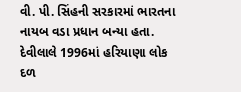વી. પી. સિંહની સરકારમાં ભારતના નાયબ વડા પ્રધાન બન્યા હતા.
દેવીલાલે 1996માં હરિયાણા લોક દળ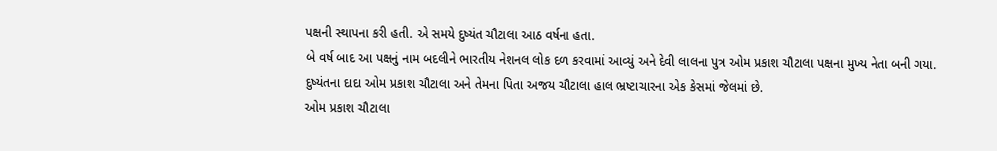પક્ષની સ્થાપના કરી હતી. એ સમયે દુષ્યંત ચૌટાલા આઠ વર્ષના હતા.
બે વર્ષ બાદ આ પક્ષનું નામ બદલીને ભારતીય નેશનલ લોક દળ કરવામાં આવ્યું અને દેવી લાલના પુત્ર ઓમ પ્રકાશ ચૌટાલા પક્ષના મુખ્ય નેતા બની ગયા.
દુષ્યંતના દાદા ઓમ પ્રકાશ ચૌટાલા અને તેમના પિતા અજય ચૌટાલા હાલ ભ્રષ્ટાચારના એક કેસમાં જેલમાં છે.
ઓમ પ્રકાશ ચૌટાલા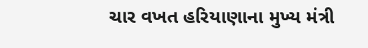ચાર વખત હરિયાણાના મુખ્ય મંત્રી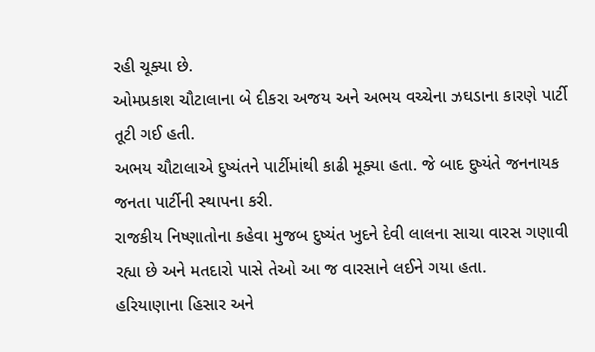રહી ચૂક્યા છે.
ઓમપ્રકાશ ચૌટાલાના બે દીકરા અજય અને અભય વચ્ચેના ઝઘડાના કારણે પાર્ટી તૂટી ગઈ હતી.
અભય ચૌટાલાએ દુષ્યંતને પાર્ટીમાંથી કાઢી મૂક્યા હતા. જે બાદ દુષ્યંતે જનનાયક જનતા પાર્ટીની સ્થાપના કરી.
રાજકીય નિષ્ણાતોના કહેવા મુજબ દુષ્યંત ખુદને દેવી લાલના સાચા વારસ ગણાવી રહ્યા છે અને મતદારો પાસે તેઓ આ જ વારસાને લઈને ગયા હતા.
હરિયાણાના હિસાર અને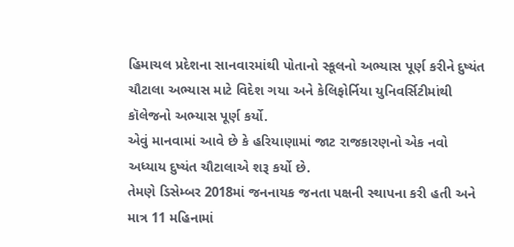હિમાચલ પ્રદેશના સાનવારમાંથી પોતાનો સ્કૂલનો અભ્યાસ પૂર્ણ કરીને દુષ્યંત ચૌટાલા અભ્યાસ માટે વિદેશ ગયા અને કેલિફોર્નિયા યુનિવર્સિટીમાંથી કૉલેજનો અભ્યાસ પૂર્ણ કર્યો.
એવું માનવામાં આવે છે કે હરિયાણામાં જાટ રાજકારણનો એક નવો અધ્યાય દુષ્યંત ચૌટાલાએ શરૂ કર્યો છે.
તેમણે ડિસેમ્બર 2018માં જનનાયક જનતા પક્ષની સ્થાપના કરી હતી અને માત્ર 11 મહિનામાં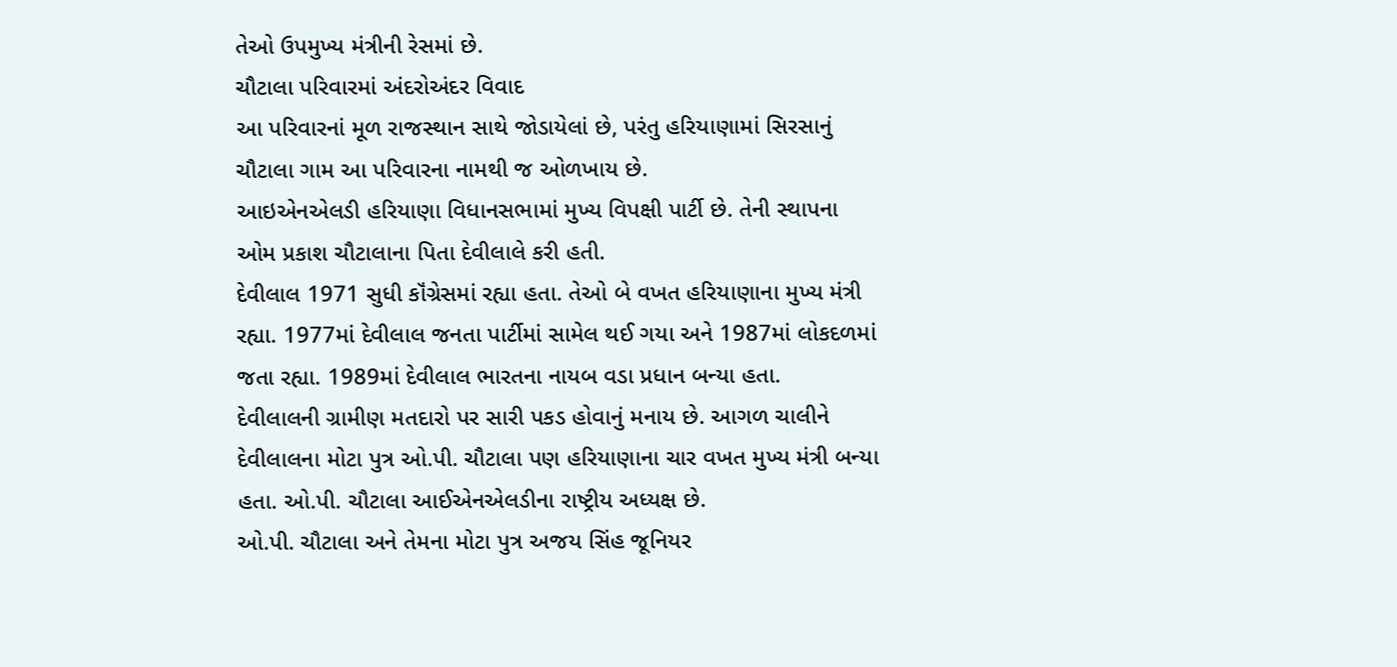તેઓ ઉપમુખ્ય મંત્રીની રેસમાં છે.
ચૌટાલા પરિવારમાં અંદરોઅંદર વિવાદ
આ પરિવારનાં મૂળ રાજસ્થાન સાથે જોડાયેલાં છે, પરંતુ હરિયાણામાં સિરસાનું ચૌટાલા ગામ આ પરિવારના નામથી જ ઓળખાય છે.
આઇએનએલડી હરિયાણા વિધાનસભામાં મુખ્ય વિપક્ષી પાર્ટી છે. તેની સ્થાપના ઓમ પ્રકાશ ચૌટાલાના પિતા દેવીલાલે કરી હતી.
દેવીલાલ 1971 સુધી કૉંગ્રેસમાં રહ્યા હતા. તેઓ બે વખત હરિયાણાના મુખ્ય મંત્રી રહ્યા. 1977માં દેવીલાલ જનતા પાર્ટીમાં સામેલ થઈ ગયા અને 1987માં લોકદળમાં જતા રહ્યા. 1989માં દેવીલાલ ભારતના નાયબ વડા પ્રધાન બન્યા હતા.
દેવીલાલની ગ્રામીણ મતદારો પર સારી પકડ હોવાનું મનાય છે. આગળ ચાલીને દેવીલાલના મોટા પુત્ર ઓ.પી. ચૌટાલા પણ હરિયાણાના ચાર વખત મુખ્ય મંત્રી બન્યા હતા. ઓ.પી. ચૌટાલા આઈએનએલડીના રાષ્ટ્રીય અધ્યક્ષ છે.
ઓ.પી. ચૌટાલા અને તેમના મોટા પુત્ર અજય સિંહ જૂનિયર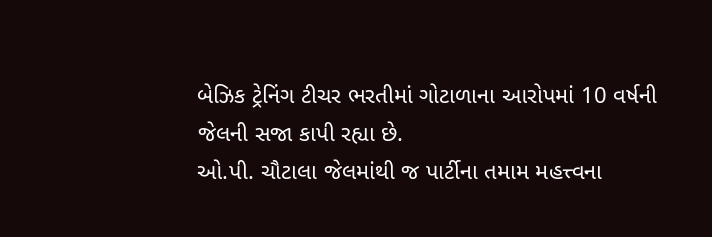બેઝિક ટ્રેનિંગ ટીચર ભરતીમાં ગોટાળાના આરોપમાં 10 વર્ષની જેલની સજા કાપી રહ્યા છે.
ઓ.પી. ચૌટાલા જેલમાંથી જ પાર્ટીના તમામ મહત્ત્વના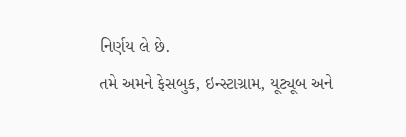નિર્ણય લે છે.
તમે અમને ફેસબુક, ઇન્સ્ટાગ્રામ, યૂટ્યૂબ અને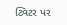ટ્વિટર પર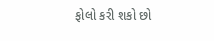ફોલો કરી શકો છો